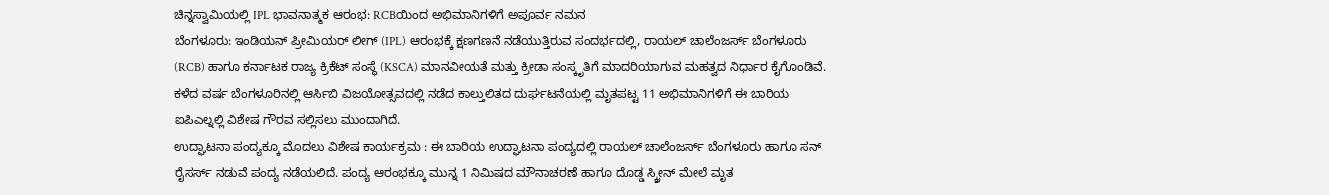ಚಿನ್ನಸ್ವಾಮಿಯಲ್ಲಿ IPL ಭಾವನಾತ್ಮಕ ಆರಂಭ: RCBಯಿಂದ ಅಭಿಮಾನಿಗಳಿಗೆ ಅಪೂರ್ವ ನಮನ
ಬೆಂಗಳೂರು: ಇಂಡಿಯನ್ ಪ್ರೀಮಿಯರ್ ಲೀಗ್ (IPL) ಆರಂಭಕ್ಕೆ ಕ್ಷಣಗಣನೆ ನಡೆಯುತ್ತಿರುವ ಸಂದರ್ಭದಲ್ಲಿ, ರಾಯಲ್ ಚಾಲೆಂಜರ್ಸ್ ಬೆಂಗಳೂರು (RCB) ಹಾಗೂ ಕರ್ನಾಟಕ ರಾಜ್ಯ ಕ್ರಿಕೆಟ್ ಸಂಸ್ಥೆ (KSCA) ಮಾನವೀಯತೆ ಮತ್ತು ಕ್ರೀಡಾ ಸಂಸ್ಕೃತಿಗೆ ಮಾದರಿಯಾಗುವ ಮಹತ್ವದ ನಿರ್ಧಾರ ಕೈಗೊಂಡಿವೆ.
ಕಳೆದ ವರ್ಷ ಬೆಂಗಳೂರಿನಲ್ಲಿ ಆರ್ಸಿಬಿ ವಿಜಯೋತ್ಸವದಲ್ಲಿ ನಡೆದ ಕಾಲ್ತುಲಿತದ ದುರ್ಘಟನೆಯಲ್ಲಿ ಮೃತಪಟ್ಟ 11 ಅಭಿಮಾನಿಗಳಿಗೆ ಈ ಬಾರಿಯ ಐಪಿಎಲ್ನಲ್ಲಿ ವಿಶೇಷ ಗೌರವ ಸಲ್ಲಿಸಲು ಮುಂದಾಗಿದೆ.
ಉದ್ಘಾಟನಾ ಪಂದ್ಯಕ್ಕೂ ಮೊದಲು ವಿಶೇಷ ಕಾರ್ಯಕ್ರಮ : ಈ ಬಾರಿಯ ಉದ್ಘಾಟನಾ ಪಂದ್ಯದಲ್ಲಿ ರಾಯಲ್ ಚಾಲೆಂಜರ್ಸ್ ಬೆಂಗಳೂರು ಹಾಗೂ ಸನ್ ರೈಸರ್ಸ್ ನಡುವೆ ಪಂದ್ಯ ನಡೆಯಲಿದೆ. ಪಂದ್ಯ ಆರಂಭಕ್ಕೂ ಮುನ್ನ 1 ನಿಮಿಷದ ಮೌನಾಚರಣೆ ಹಾಗೂ ದೊಡ್ಡ ಸ್ಕ್ರೀನ್ ಮೇಲೆ ಮೃತ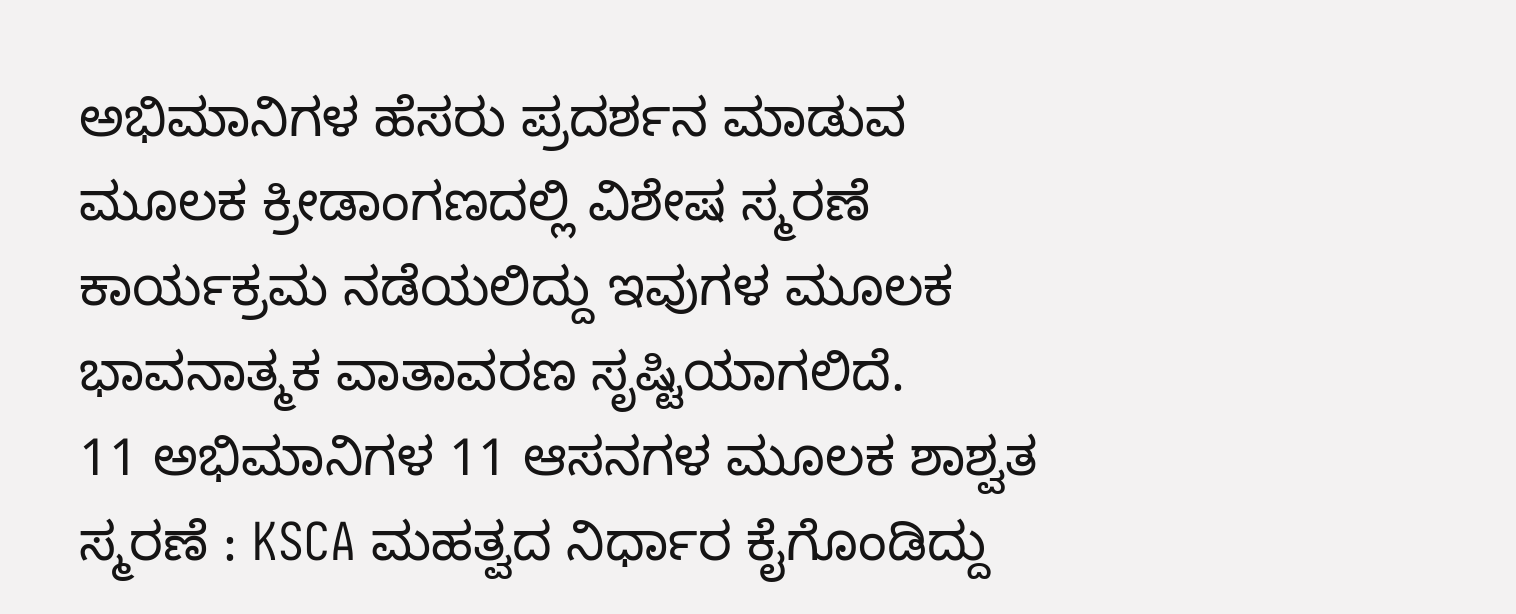ಅಭಿಮಾನಿಗಳ ಹೆಸರು ಪ್ರದರ್ಶನ ಮಾಡುವ ಮೂಲಕ ಕ್ರೀಡಾಂಗಣದಲ್ಲಿ ವಿಶೇಷ ಸ್ಮರಣೆ ಕಾರ್ಯಕ್ರಮ ನಡೆಯಲಿದ್ದು ಇವುಗಳ ಮೂಲಕ ಭಾವನಾತ್ಮಕ ವಾತಾವರಣ ಸೃಷ್ಟಿಯಾಗಲಿದೆ.
11 ಅಭಿಮಾನಿಗಳ 11 ಆಸನಗಳ ಮೂಲಕ ಶಾಶ್ವತ ಸ್ಮರಣೆ : KSCA ಮಹತ್ವದ ನಿರ್ಧಾರ ಕೈಗೊಂಡಿದ್ದು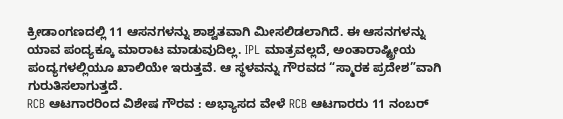ಕ್ರೀಡಾಂಗಣದಲ್ಲಿ 11 ಆಸನಗಳನ್ನು ಶಾಶ್ವತವಾಗಿ ಮೀಸಲಿಡಲಾಗಿದೆ. ಈ ಆಸನಗಳನ್ನು ಯಾವ ಪಂದ್ಯಕ್ಕೂ ಮಾರಾಟ ಮಾಡುವುದಿಲ್ಲ. IPL ಮಾತ್ರವಲ್ಲದೆ, ಅಂತಾರಾಷ್ಟ್ರೀಯ ಪಂದ್ಯಗಳಲ್ಲಿಯೂ ಖಾಲಿಯೇ ಇರುತ್ತವೆ. ಆ ಸ್ಥಳವನ್ನು ಗೌರವದ “ಸ್ಮಾರಕ ಪ್ರದೇಶ”ವಾಗಿ ಗುರುತಿಸಲಾಗುತ್ತದೆ.
RCB ಆಟಗಾರರಿಂದ ವಿಶೇಷ ಗೌರವ : ಅಭ್ಯಾಸದ ವೇಳೆ RCB ಆಟಗಾರರು 11 ನಂಬರ್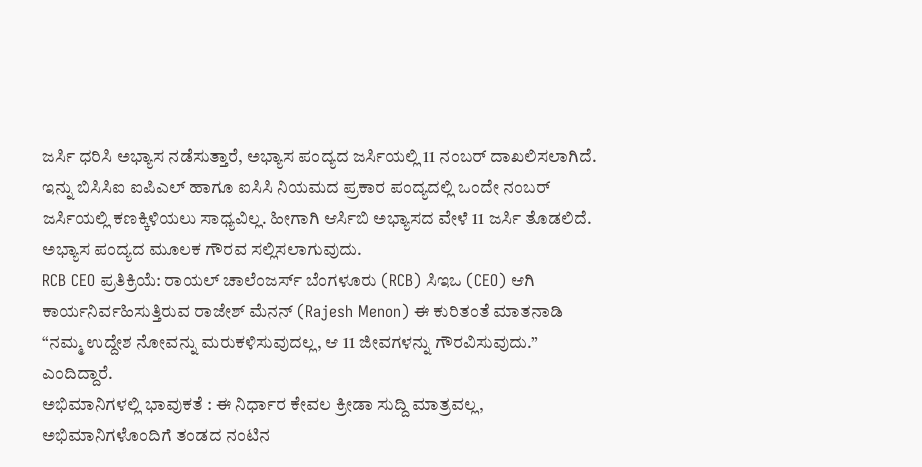ಜರ್ಸಿ ಧರಿಸಿ ಅಭ್ಯಾಸ ನಡೆಸುತ್ತಾರೆ, ಅಭ್ಯಾಸ ಪಂದ್ಯದ ಜರ್ಸಿಯಲ್ಲಿ 11 ನಂಬರ್ ದಾಖಲಿಸಲಾಗಿದೆ. ಇನ್ನು ಬಿಸಿಸಿಐ ಐಪಿಎಲ್ ಹಾಗೂ ಐಸಿಸಿ ನಿಯಮದ ಪ್ರಕಾರ ಪಂದ್ಯದಲ್ಲಿ ಒಂದೇ ನಂಬರ್ ಜರ್ಸಿಯಲ್ಲಿ ಕಣಕ್ಕಿಳಿಯಲು ಸಾಧ್ಯವಿಲ್ಲ. ಹೀಗಾಗಿ ಆರ್ಸಿಬಿ ಅಭ್ಯಾಸದ ವೇಳೆ 11 ಜರ್ಸಿ ತೊಡಲಿದೆ. ಅಭ್ಯಾಸ ಪಂದ್ಯದ ಮೂಲಕ ಗೌರವ ಸಲ್ಲಿಸಲಾಗುವುದು.
RCB CEO ಪ್ರತಿಕ್ರಿಯೆ: ರಾಯಲ್ ಚಾಲೆಂಜರ್ಸ್ ಬೆಂಗಳೂರು (RCB) ಸಿಇಒ (CEO) ಆಗಿ ಕಾರ್ಯನಿರ್ವಹಿಸುತ್ತಿರುವ ರಾಜೇಶ್ ಮೆನನ್ (Rajesh Menon) ಈ ಕುರಿತಂತೆ ಮಾತನಾಡಿ “ನಮ್ಮ ಉದ್ದೇಶ ನೋವನ್ನು ಮರುಕಳಿಸುವುದಲ್ಲ, ಆ 11 ಜೀವಗಳನ್ನು ಗೌರವಿಸುವುದು.” ಎಂದಿದ್ದಾರೆ.
ಅಭಿಮಾನಿಗಳಲ್ಲಿ ಭಾವುಕತೆ : ಈ ನಿರ್ಧಾರ ಕೇವಲ ಕ್ರೀಡಾ ಸುದ್ದಿ ಮಾತ್ರವಲ್ಲ, ಅಭಿಮಾನಿಗಳೊಂದಿಗೆ ತಂಡದ ನಂಟಿನ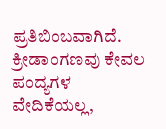ಪ್ರತಿಬಿಂಬವಾಗಿದೆ. ಕ್ರೀಡಾಂಗಣವು ಕೇವಲ ಪಂದ್ಯಗಳ ವೇದಿಕೆಯಲ್ಲ,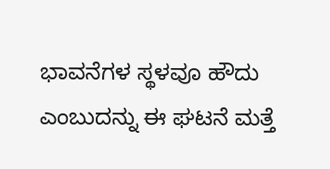ಭಾವನೆಗಳ ಸ್ಥಳವೂ ಹೌದು ಎಂಬುದನ್ನು ಈ ಘಟನೆ ಮತ್ತೆ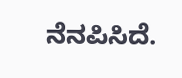ನೆನಪಿಸಿದೆ.